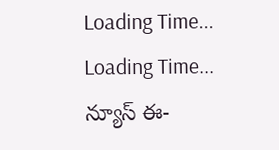Loading Time...
Loading Time...
న్యూస్ ఈ-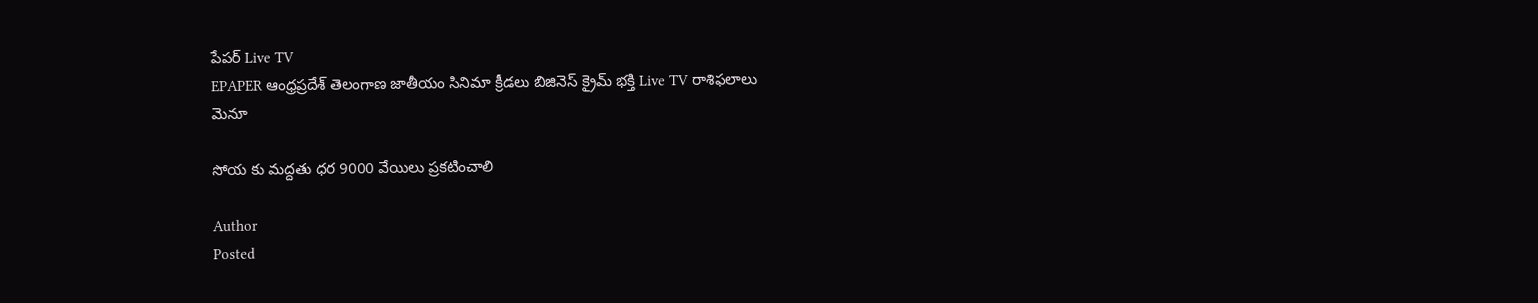పేపర్ Live TV
EPAPER ఆంధ్రప్రదేశ్ తెలంగాణ జాతీయం సినిమా క్రీడలు బిజినెస్ క్రైమ్ భక్తి Live TV రాశిఫలాలు
మెనూ

సోయ కు మద్దతు ధర 9000 వేయిలు ప్రకటించాలి

Author
Posted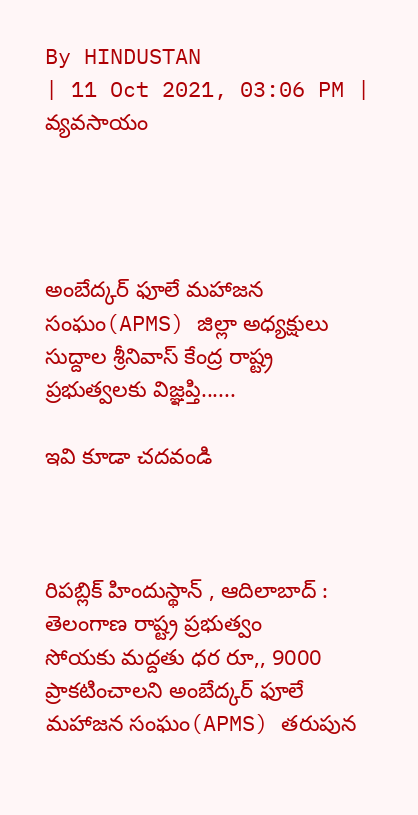By HINDUSTAN
| 11 Oct 2021, 03:06 PM | వ్యవసాయం




అంబేద్కర్ ఫూలే మహాజన సంఘం(APMS) జిల్లా అధ్యక్షులు సుద్దాల శ్రీనివాస్ కేంద్ర రాష్ట్ర ప్రభుత్వలకు విజ్ఞప్తి......

ఇవి కూడా చదవండి



రిపబ్లిక్ హిందుస్థాన్ , ఆదిలాబాద్ : తెలంగాణ రాష్ట్ర ప్రభుత్వం
సోయకు మద్దతు ధర రూ,, 9000 ప్రాకటించాలని అంబేద్కర్ ఫూలే మహాజన సంఘం(APMS) తరుపున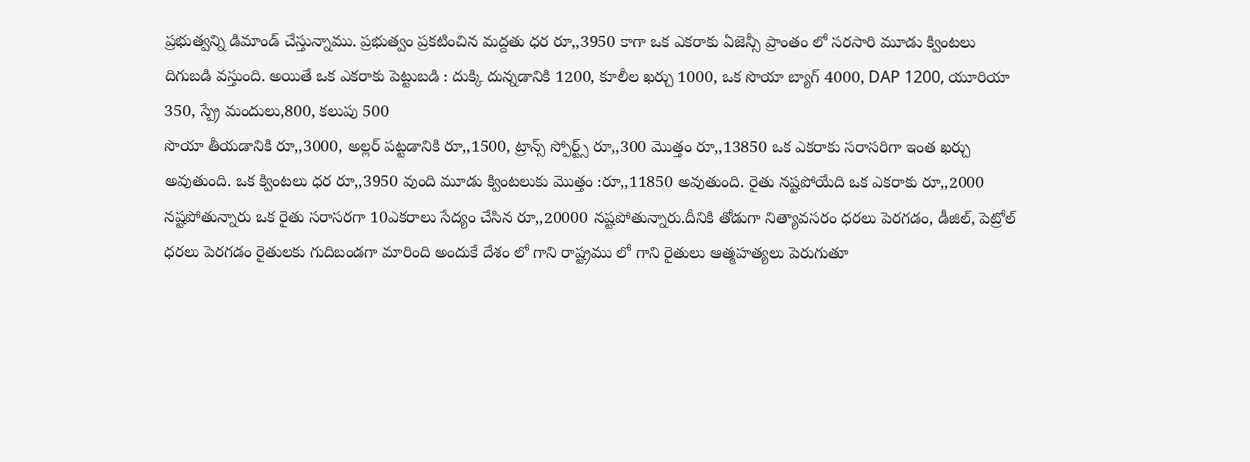ప్రభుత్వన్ని డిమాండ్ చేస్తున్నాము. ప్రభుత్వం ప్రకటించిన మద్దతు ధర రూ,,3950 కాగా ఒక ఎకరాకు ఏజెన్సీ ప్రాంతం లో సరసారి మూడు క్వింటలు దిగుబడి వస్తుంది. అయితే ఒక ఎకరాకు పెట్టుబడి : దుక్కి దున్నడానికి 1200, కూలీల ఖర్చు 1000, ఒక సొయా బ్యాగ్ 4000, DAP 1200, యూరియా 350, స్ప్రే మందులు,800, కలుపు 500
సొయా తీయడానికి రూ,,3000, అల్లర్ పట్టడానికి రూ,,1500, ట్రాన్స్ స్పోర్ట్స్ రూ,,300 మొత్తం రూ,,13850 ఒక ఎకరాకు సరాసరిగా ఇంత ఖర్చు అవుతుంది. ఒక క్వింటలు ధర రూ,,3950 వుంది మూడు క్వింటలుకు మొత్తం :రూ,,11850 అవుతుంది. రైతు నష్టపోయేది ఒక ఎకరాకు రూ,,2000 నష్టపోతున్నారు ఒక రైతు సరాసరగా 10ఎకరాలు సేద్యం చేసిన రూ,,20000 నష్టపోతున్నారు.దీనికి తోడుగా నిత్యావసరం ధరలు పెరగడం, డీజిల్, పెట్రోల్ ధరలు పెరగడం రైతులకు గుదిబండగా మారింది అందుకే దేశం లో గాని రాష్ట్రము లో గాని రైతులు ఆత్మహత్యలు పెరుగుతూ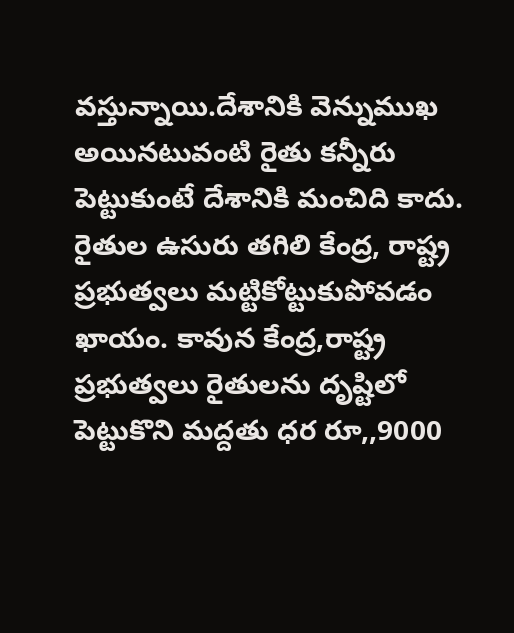వస్తున్నాయి.దేశానికి వెన్నుముఖ అయినటువంటి రైతు కన్నీరు పెట్టుకుంటే దేశానికి మంచిది కాదు. రైతుల ఉసురు తగిలి కేంద్ర, రాష్ట్ర ప్రభుత్వలు మట్టికోట్టుకుపోవడం ఖాయం. కావున కేంద్ర,రాష్ట్ర ప్రభుత్వలు రైతులను దృష్టిలో పెట్టుకొని మద్దతు ధర రూ,,9000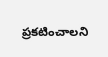ప్రకటించాలని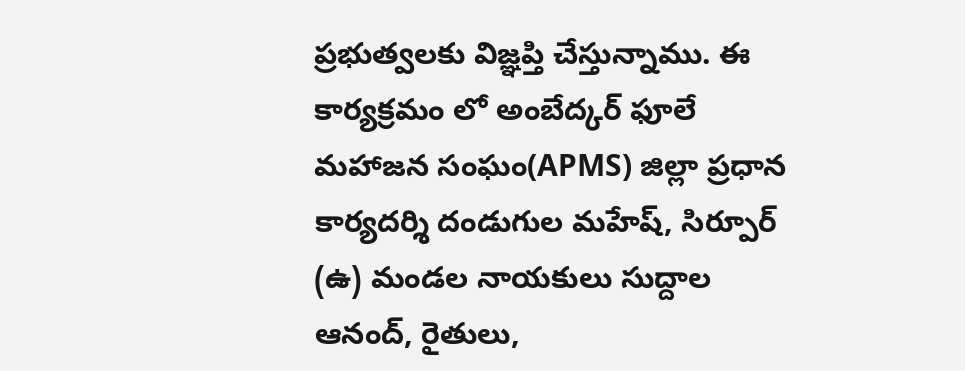ప్రభుత్వలకు విజ్ఞప్తి చేస్తున్నాము. ఈ కార్యక్రమం లో అంబేద్కర్ ఫూలే మహాజన సంఘం(APMS) జిల్లా ప్రధాన కార్యదర్శి దండుగుల మహేష్, సిర్పూర్ (ఉ) మండల నాయకులు సుద్దాల ఆనంద్, రైతులు,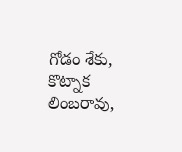గోడం శేకు, కొట్నాక లింబరావు,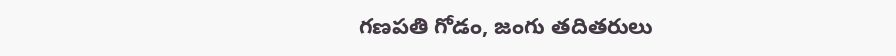గణపతి గోడం, జంగు తదితరులు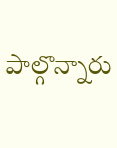పాల్గొన్నారు